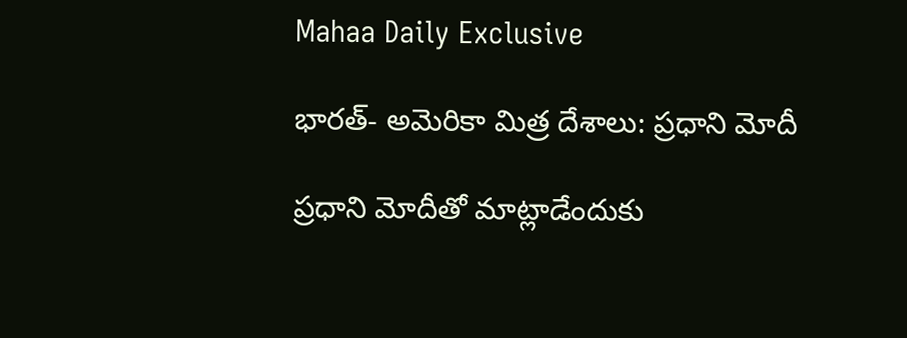Mahaa Daily Exclusive

భారత్- అమెరికా మిత్ర దేశాలు: ప్రధాని మోదీ

ప్రధాని మోదీతో మాట్లాడేందుకు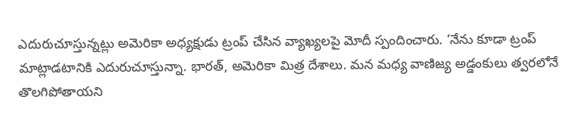ఎదురుచూస్తున్నట్లు అమెరికా అధ్యక్షుడు ట్రంప్ చేసిన వ్యాఖ్యలపై మోదీ స్పందించారు. ‘నేను కూడా ట్రంప్ మాట్లాడటానికి ఎదురుచూస్తున్నా. భారత్, అమెరికా మిత్ర దేశాలు. మన మధ్య వాణిజ్య అడ్డంకులు త్వరలోనే తొలగిపోతాయని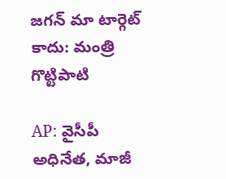జగన్ మా టార్గెట్ కాదు: మంత్రి గొట్టిపాటి

AP: వైసీపీ అధినేత, మాజీ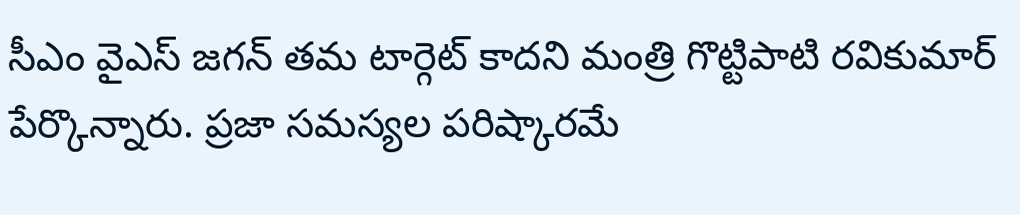సీఎం వైఎస్ జగన్ తమ టార్గెట్ కాదని మంత్రి గొట్టిపాటి రవికుమార్ పేర్కొన్నారు. ప్రజా సమస్యల పరిష్కారమే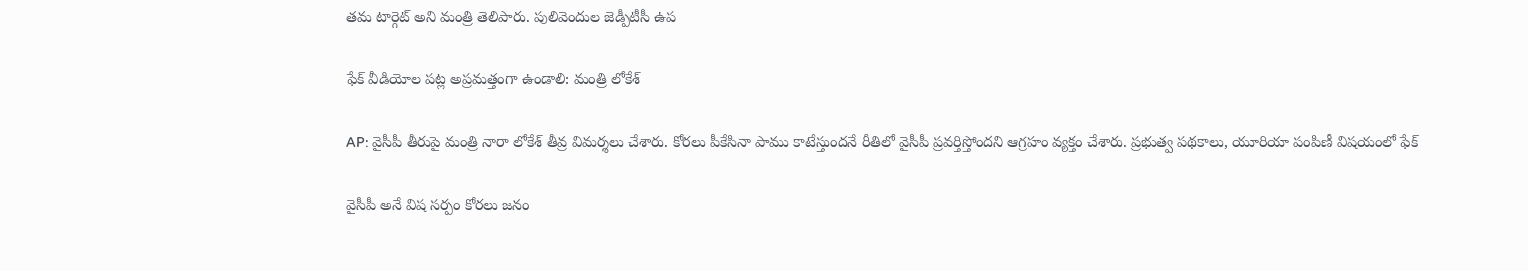తమ టార్గెట్ అని మంత్రి తెలిపారు. పులివెందుల జెడ్పీటీసీ ఉప

ఫేక్ వీడియోల పట్ల అప్రమత్తంగా ఉండాలి: మంత్రి లోకేశ్

AP: వైసీపీ తీరుపై మంత్రి నారా లోకేశ్ తీవ్ర విమర్శలు చేశారు. కోరలు పీకేసినా పాము కాటేస్తుందనే రీతిలో వైసీపీ ప్రవర్తిస్తోందని ఆగ్రహం వ్యక్తం చేశారు. ప్రభుత్వ పథకాలు, యూరియా పంపిణీ విషయంలో ఫేక్

వైసీపీ అనే విష సర్పం కోరలు జనం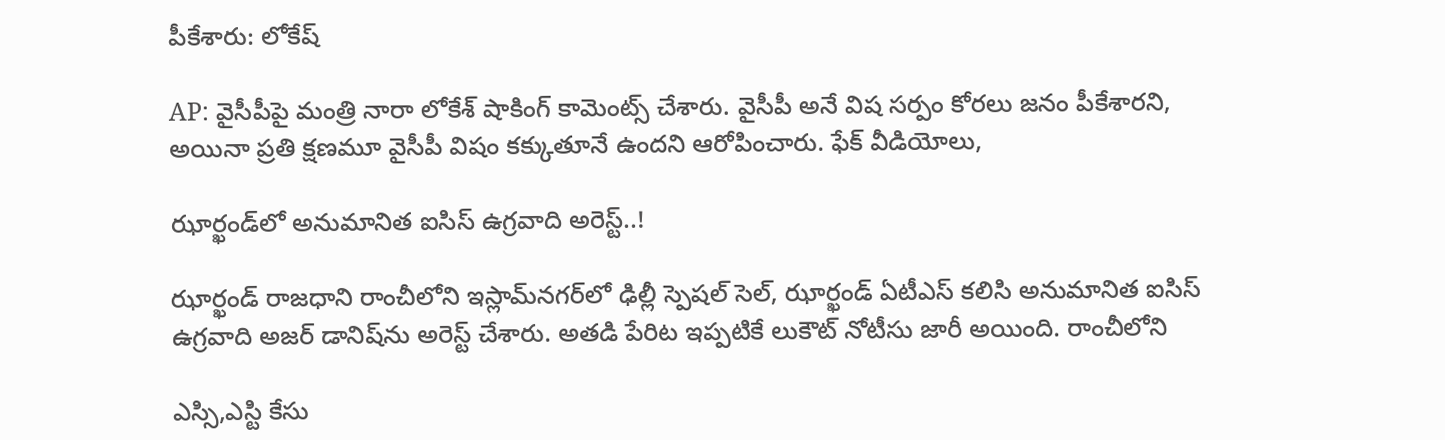పీకేశారు: లోకేష్‌

AP: వైసీపీపై మంత్రి నారా లోకేశ్ షాకింగ్ కామెంట్స్ చేశారు. వైసీపీ అనే విష సర్పం కోరలు జనం పీకేశారని, అయినా ప్రతి క్షణమూ వైసీపీ విషం కక్కుతూనే ఉందని ఆరోపించారు. ఫేక్ వీడియోలు,

ఝార్ఖండ్‌లో అనుమానిత ఐసిస్‌ ఉగ్రవాది అరెస్ట్‌..!

ఝార్ఖండ్‌ రాజధాని రాంచీలోని ఇస్లామ్‌నగర్‌లో ఢిల్లీ స్పెషల్‌ సెల్‌, ఝార్ఖండ్‌ ఏటీఎస్‌ కలిసి అనుమానిత ఐసిస్‌ ఉగ్రవాది అజర్‌ డానిష్‌ను అరెస్ట్‌ చేశారు. అతడి పేరిట ఇప్పటికే లుకౌట్‌ నోటీసు జారీ అయింది. రాంచీలోని

ఎస్సి,ఎస్టి కేసు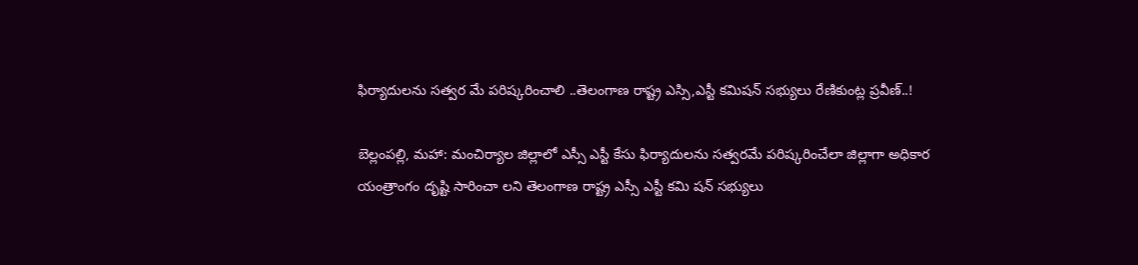ఫిర్యాదులను సత్వర మే పరిష్కరించాలి ..తెలంగాణ రాష్ట్ర ఎస్సి,ఎస్టీ కమిషన్ సభ్యులు రేణికుంట్ల ప్రవీణ్..!

బెల్లంపల్లి, మహా: మంచిర్యాల జిల్లాలో ఎస్సీ ఎస్టీ కేసు ఫిర్యాదులను సత్వరమే పరిష్కరించేలా జిల్లాగా అధికార యంత్రాంగం దృష్టి సారించా లని తెలంగాణ రాష్ట్ర ఎస్సీ ఎస్టీ కమి షన్ సభ్యులు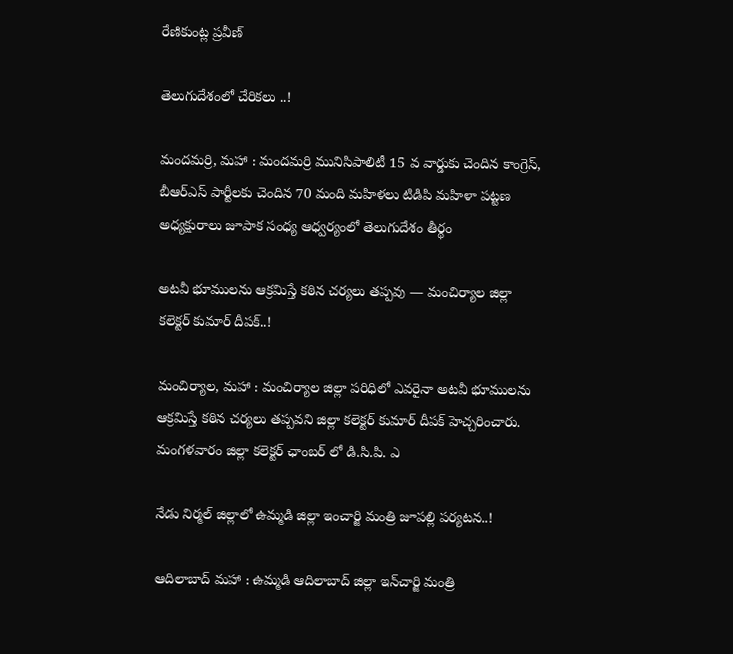రేణికుంట్ల ప్రవీణ్

తెలుగుదేశంలో చేరికలు ..!

మందమర్రి, మహా : మందమర్రి మునిసిపాలిటీ 15 వ వార్డుకు చెందిన కాంగ్రెస్, బీఆర్ఎస్ పార్టీలకు చెందిన 70 మంది మహిళలు టిడిపి మహిళా పట్టణ అధ్యక్షురాలు జూపాక సంధ్య ఆధ్వర్యంలో తెలుగుదేశం తీర్థం

అటవీ భూములను ఆక్రమిస్తే కఠిన చర్యలు తప్పవు — మంచిర్యాల జిల్లా కలెక్టర్ కుమార్ దీపక్..!

మంచిర్యాల, మహా : మంచిర్యాల జిల్లా పరిధిలో ఎవరైనా అటవీ భూములను ఆక్రమిస్తే కఠిన చర్యలు తప్పవని జిల్లా కలెక్టర్ కుమార్ దీపక్ హెచ్చరించారు. మంగళవారం జిల్లా కలెక్టర్ ఛాంబర్ లో డి.సి.పి. ఎ

నేడు నిర్మ‌ల్ జిల్లాలో ఉమ్మ‌డి జిల్లా ఇంచార్జి మంత్రి జూప‌ల్లి ప‌ర్య‌ట‌న‌..!

ఆదిలాబాద్ మ‌హా : ఉమ్మ‌డి ఆదిలాబాద్ జిల్లా ఇన్‌చార్జి మంత్రి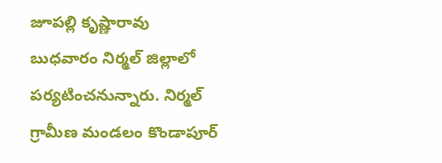జూపల్లి కృష్ణారావు బుధవారం నిర్మల్ జిల్లాలో పర్యటించనున్నారు. నిర్మల్ గ్రామీణ మండలం కొండాపూర్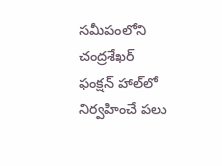సమీపంలోని చంద్రశేఖర్ ఫంక్షన్ హాల్‌లో నిర్వహించే ప‌లు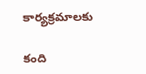కార్య‌క్ర‌మాల‌కు

కంది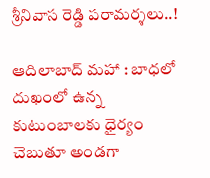శ్రీ‌నివాస రెడ్డి ప‌రామ‌ర్శ‌లు..!

ఆదిలాబాద్ మ‌హా : బాధలో దుఖంలో ఉన్న కుటుంబాలకు ధైర్యం చెబుతూ అండగా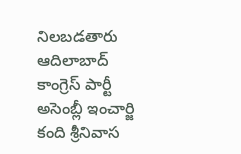నిలబడతారు ఆదిలాబాద్ కాంగ్రెస్ పార్టీ అసెంబ్లీ ఇంచార్జి కంది శ్రీనివాస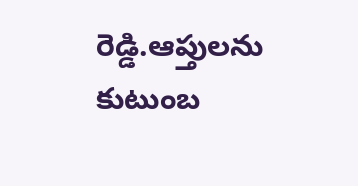రెడ్డి.ఆప్తులను కుటుంబ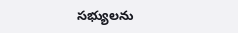సభ్యులను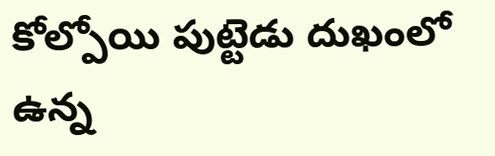కోల్పోయి పుట్టెడు దుఖంలో ఉన్న